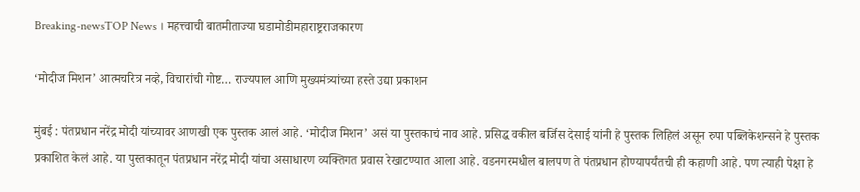Breaking-newsTOP News । महत्त्वाची बातमीताज्या घडामोडीमहाराष्ट्रराजकारण

‘मोदीज मिशन’ आत्मचरित्र नव्हे, विचारांची गोष्ट… राज्यपाल आणि मुख्यमंत्र्यांच्या हस्ते उद्या प्रकाशन

मुंबई : पंतप्रधान नरेंद्र मोदी यांच्यावर आणखी एक पुस्तक आलं आहे. ‘मोदीज मिशन’ असं या पुस्तकाचं नाव आहे. प्रसिद्ध वकील बर्जिस देसाई यांनी हे पुस्तक लिहिलं असून रुपा पब्लिकेशन्सने हे पुस्तक प्रकाशित केलं आहे. या पुस्तकातून पंतप्रधान नरेंद्र मोदी यांचा असाधारण व्यक्तिगत प्रवास रेखाटण्यात आला आहे. वडनगरमधील बालपण ते पंतप्रधान होण्यापर्यंतची ही कहाणी आहे. पण त्याही पेक्षा हे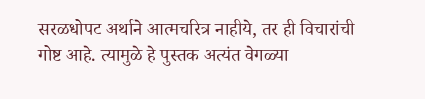सरळधोपट अर्थाने आत्मचरित्र नाहीये, तर ही विचारांची गोष्ट आहे. त्यामुळे हे पुस्तक अत्यंत वेगळ्या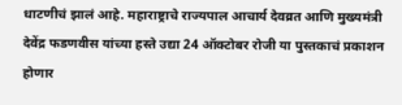धाटणीचं झालं आहे. महाराष्ट्राचे राज्यपाल आचार्य देवव्रत आणि मुख्यमंत्री देवेंद्र फडणवीस यांच्या हस्ते उद्या 24 ऑक्टोबर रोजी या पुस्तकाचं प्रकाशन होणार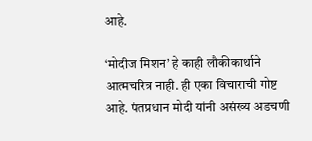आहे.

‘मोदीज मिशन’ हे काही लौकीकार्थाने आत्मचरित्र नाही. ही एका विचाराची गोष्ट आहे. पंतप्रधान मोदी यांनी असंख्य अडचणी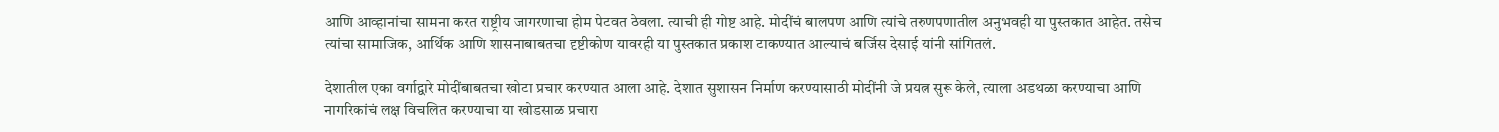आणि आव्हानांचा सामना करत राष्ट्रीय जागरणाचा होम पेटवत ठेवला. त्याची ही गोष्ट आहे. मोदींचं बालपण आणि त्यांचे तरुणपणातील अनुभवही या पुस्तकात आहेत. तसेच त्यांचा सामाजिक, आर्थिक आणि शासनाबाबतचा दृष्टीकोण यावरही या पुस्तकात प्रकाश टाकण्यात आल्याचं बर्जिस देसाई यांनी सांगितलं.

देशातील एका वर्गाद्वारे मोदींबाबतचा खोटा प्रचार करण्यात आला आहे. देशात सुशासन निर्माण करण्यासाठी मोदींनी जे प्रयत्न सुरू केले, त्याला अडथळा करण्याचा आणि नागरिकांचं लक्ष विचलित करण्याचा या खोडसाळ प्रचारा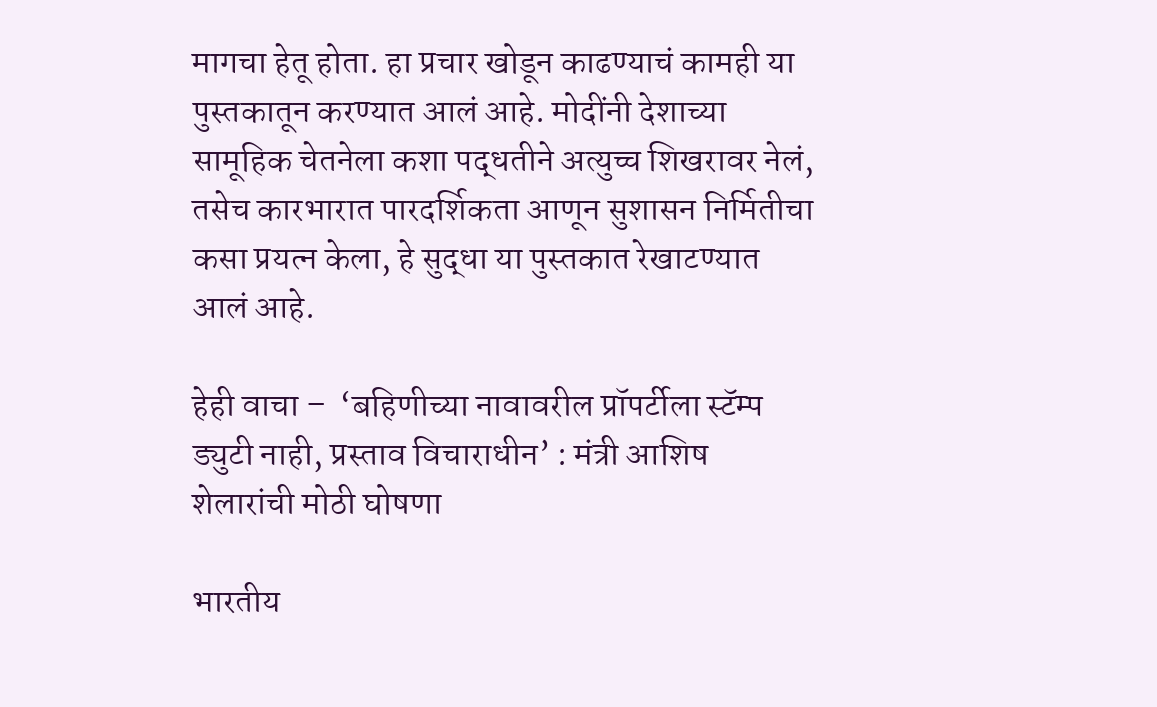मागचा हेतू होता. हा प्रचार खोडून काढण्याचं कामही या पुस्तकातून करण्यात आलं आहे. मोदींनी देशाच्या सामूहिक चेतनेला कशा पद्धतीने अत्युच्च शिखरावर नेलं, तसेच कारभारात पारदर्शिकता आणून सुशासन निर्मितीचा कसा प्रयत्न केला, हे सुद्धा या पुस्तकात रेखाटण्यात आलं आहे.

हेही वाचा –  ‘बहिणीच्या नावावरील प्रॉपर्टीला स्टॅम्प ड्युटी नाही, प्रस्ताव विचाराधीन’ : मंत्री आशिष शेलारांची मोठी घोषणा

भारतीय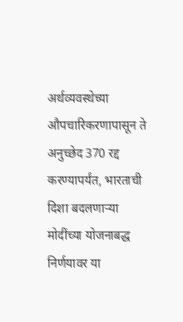अर्थव्यवस्थेच्या औपचारिकरणापासून ते अनुच्छेद 370 रद्द करण्यापर्यंत, भारताची दिशा बदलणाऱ्या मोदींच्या योजनाबद्ध निर्णयावर या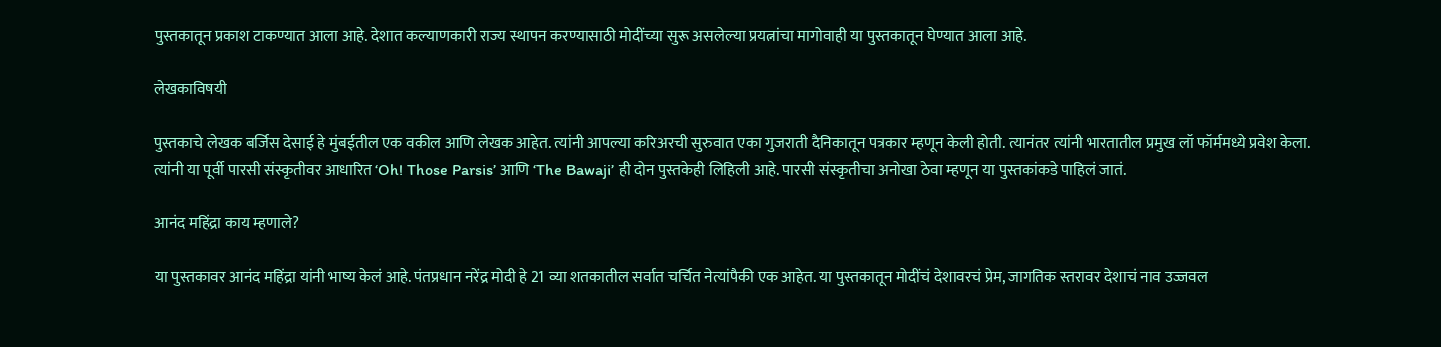पुस्तकातून प्रकाश टाकण्यात आला आहे. देशात कल्याणकारी राज्य स्थापन करण्यासाठी मोदींच्या सुरू असलेल्या प्रयत्नांचा मागोवाही या पुस्तकातून घेण्यात आला आहे.

लेखकाविषयी

पुस्तकाचे लेखक बर्जिस देसाई हे मुंबईतील एक वकील आणि लेखक आहेत. त्यांनी आपल्या करिअरची सुरुवात एका गुजराती दैनिकातून पत्रकार म्हणून केली होती. त्यानंतर त्यांनी भारतातील प्रमुख लॉ फॉर्ममध्ये प्रवेश केला. त्यांनी या पूर्वी पारसी संस्कृतीवर आधारित ‘Oh! Those Parsis’ आणि ‘The Bawaji’ ही दोन पुस्तकेही लिहिली आहे. पारसी संस्कृतीचा अनोखा ठेवा म्हणून या पुस्तकांकडे पाहिलं जातं.

आनंद महिंद्रा काय म्हणाले?

या पुस्तकावर आनंद महिंद्रा यांनी भाष्य केलं आहे. पंतप्रधान नरेंद्र मोदी हे 21 व्या शतकातील सर्वात चर्चित नेत्यांपैकी एक आहेत. या पुस्तकातून मोदींचं देशावरचं प्रेम, जागतिक स्तरावर देशाचं नाव उज्जवल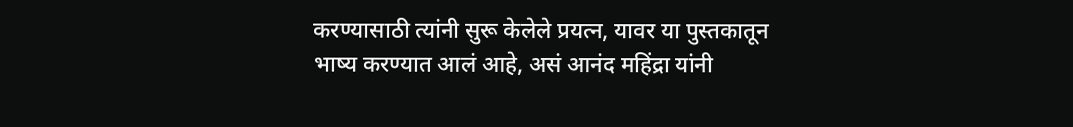करण्यासाठी त्यांनी सुरू केलेले प्रयत्न, यावर या पुस्तकातून भाष्य करण्यात आलं आहे, असं आनंद महिंद्रा यांनी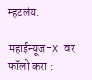म्हटलंय.

महाईन्यूज-X वर फॉलो करा :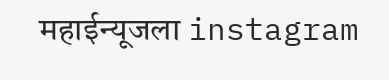महाईन्यूजला instagram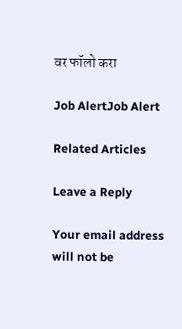वर फॉलो करा

Job AlertJob Alert

Related Articles

Leave a Reply

Your email address will not be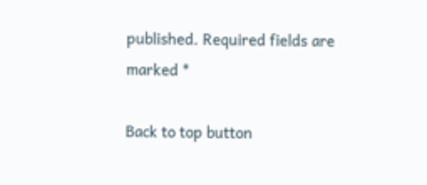published. Required fields are marked *

Back to top button